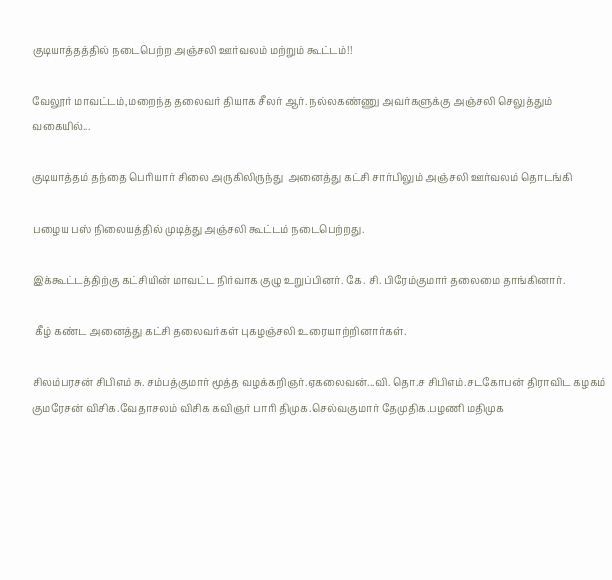குடியாத்தத்தில் நடைபெற்ற அஞ்சலி ஊர்வலம் மற்றும் கூட்டம்!!

வேலூர் மாவட்டம்,மறைந்த தலைவர் தியாக சீலர் ஆர். நல்லகண்ணு அவர்களுக்கு அஞ்சலி செலுத்தும் வகையில்...

குடியாத்தம் தந்தை பெரியார் சிலை அருகிலிருந்து  அனைத்து கட்சி சார்பிலும் அஞ்சலி ஊர்வலம் தொடங்கி

பழைய பஸ் நிலையத்தில் முடித்து அஞ்சலி கூட்டம் நடைபெற்றது.

இக்கூட்டத்திற்கு கட்சியின் மாவட்ட நிர்வாக குழு உறுப்பினர். கே. சி. பிரேம்குமார் தலைமை தாங்கினார்.

 கீழ் கண்ட அனைத்து கட்சி தலைவர்கள் புகழஞ்சலி உரையாற்றினார்கள்.

சிலம்பரசன் சிபிஎம் சு. சம்பத்குமார் மூத்த வழக்கறிஞர்.ஏகலைவன்...வி. தொ.ச சிபிஎம்.சடகோபன் திராவிட கழகம் குமரேசன் விசிக.வேதாசலம் விசிக கவிஞர் பாரி திமுக.செல்வகுமார் தேமுதிக.பழணி மதிமுக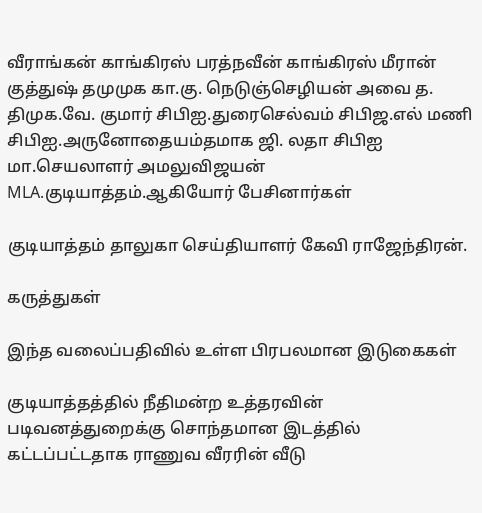வீராங்கன் காங்கிரஸ் பரத்நவீன் காங்கிரஸ் மீரான் குத்துஷ் தமுமுக கா.கு. நெடுஞ்செழியன் அவை த. திமுக.வே. குமார் சிபிஐ.துரைசெல்வம் சிபிஜ.எல் மணி சிபிஐ.அருனோதையம்தமாக ஜி. லதா சிபிஐ மா.செயலாளர் அமலுவிஜயன் MLA.குடியாத்தம்.ஆகியோர் பேசினார்கள்

குடியாத்தம் தாலுகா செய்தியாளர் கேவி ராஜேந்திரன்.

கருத்துகள்

இந்த வலைப்பதிவில் உள்ள பிரபலமான இடுகைகள்

குடியாத்தத்தில் நீதிமன்ற உத்தரவின் படிவனத்துறைக்கு சொந்தமான இடத்தில் கட்டப்பட்டதாக ராணுவ வீரரின் வீடு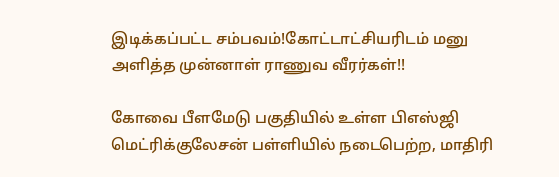இடிக்கப்பட்ட சம்பவம்!கோட்டாட்சியரிடம் மனு அளித்த முன்னாள் ராணுவ வீரர்கள்!!

கோவை பீளமேடு பகுதியில் உள்ள பிஎஸ்ஜி மெட்ரிக்குலேசன் பள்ளியில் நடைபெற்ற, மாதிரி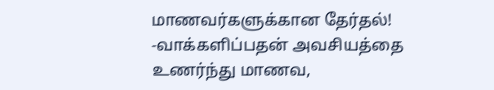மாணவர்களுக்கான தேர்தல்! -வாக்களிப்பதன் அவசியத்தை உணர்ந்து மாணவ,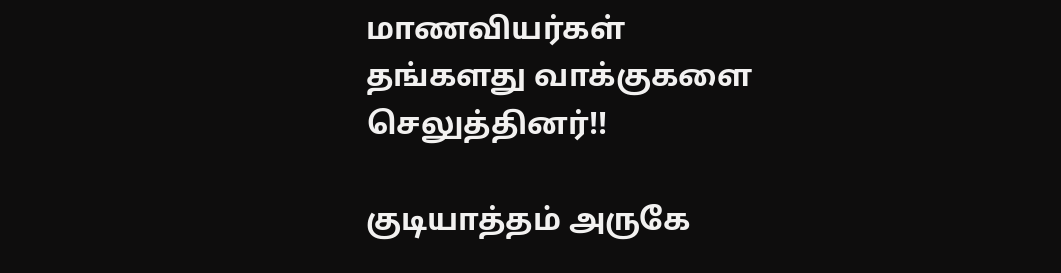மாணவியர்கள் தங்களது வாக்குகளை செலுத்தினர்!!

குடியாத்தம் அருகே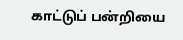காட்டுப் பன்றியை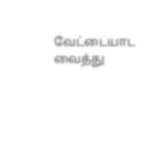வேட்டையாட வைத்து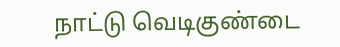நாட்டு வெடிகுண்டை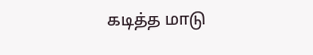கடித்த மாடு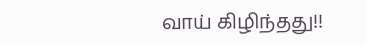வாய் கிழிந்தது!!